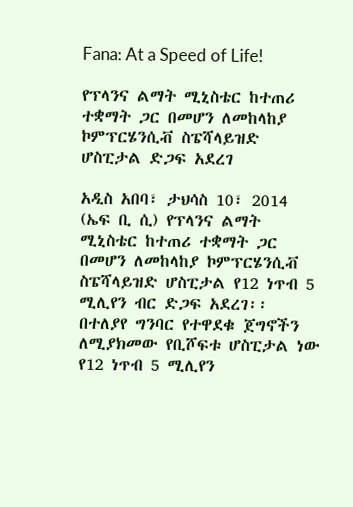Fana: At a Speed of Life!

የፕላንና ልማት ሚኒስቴር ከተጠሪ ተቋማት ጋር በመሆን ለመከላከያ ኮምፕርሄንሲቭ ስፔሻላይዝድ ሆስፒታል ድጋፍ አደረገ

አዲስ አበባ፣ ታህሳስ 10፣ 2014 (ኤፍ ቢ ሲ) የፕላንና ልማት ሚኒስቴር ከተጠሪ ተቋማት ጋር በመሆን ለመከላከያ ኮምፕርሄንሲቭ ስፔሻላይዝድ ሆስፒታል የ12 ነጥብ 5 ሚሊየን ብር ድጋፍ አደረገ፡፡ በተለያየ ግንባር የተዋደቁ ጀግኖችን ለሚያክመው የቢሾፍቱ ሆስፒታል ነው የ12 ነጥብ 5 ሚሊየን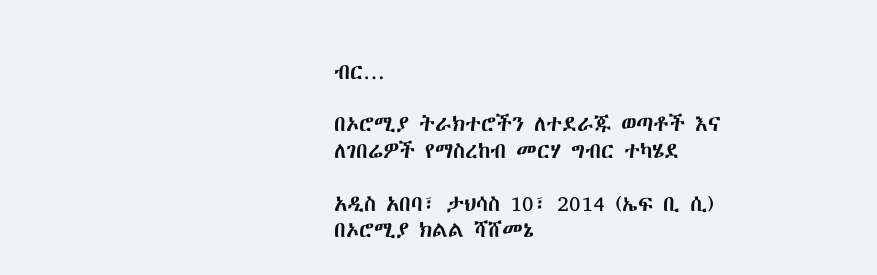ብር…

በኦሮሚያ ትራክተሮችን ለተደራጁ ወጣቶች እና ለገበሬዎች የማስረከብ መርሃ ግብር ተካሄደ

አዲስ አበባ፣ ታህሳስ 10፣ 2014 (ኤፍ ቢ ሲ) በኦሮሚያ ክልል ሻሸመኔ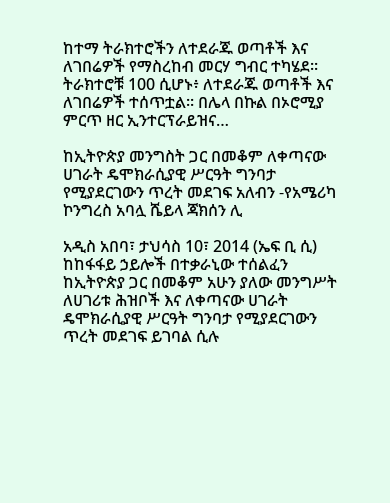ከተማ ትራክተሮችን ለተደራጁ ወጣቶች እና ለገበሬዎች የማስረከብ መርሃ ግብር ተካሄደ፡፡ ትራክተሮቹ 100 ሲሆኑ፥ ለተደራጁ ወጣቶች እና ለገበሬዎች ተሰጥቷል፡፡ በሌላ በኩል በኦሮሚያ ምርጥ ዘር ኢንተርፕራይዝና…

ከኢትዮጵያ መንግስት ጋር በመቆም ለቀጣናው ሀገራት ዴሞክራሲያዊ ሥርዓት ግንባታ የሚያደርገውን ጥረት መደገፍ አለብን -የአሜሪካ ኮንግረስ አባሏ ሼይላ ጃክሰን ሊ

አዲስ አበባ፣ ታህሳስ 10፣ 2014 (ኤፍ ቢ ሲ) ከከፋፋይ ኃይሎች በተቃራኒው ተሰልፈን ከኢትዮጵያ ጋር በመቆም አሁን ያለው መንግሥት ለሀገሪቱ ሕዝቦች እና ለቀጣናው ሀገራት ዴሞክራሲያዊ ሥርዓት ግንባታ የሚያደርገውን ጥረት መደገፍ ይገባል ሲሉ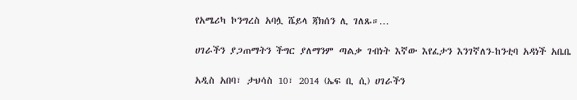የአሜሪካ ኮንግረስ አባሏ ሼይላ ጃክሰን ሊ ገለጹ።…

ሀገራችን ያጋጠማትን ችግር ያለማንም ጣልቃ ገብነት እኛው እየፈታን እንገኛለን-ከንቲባ አዳነች አቤቤ

አዲስ አበባ፣ ታህሳስ 10፣ 2014 (ኤፍ ቢ ሲ) ሀገራችን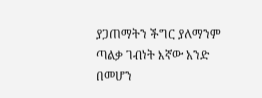ያጋጠማትን ችግር ያለማንም ጣልቃ ገብነት እኛው አንድ በመሆን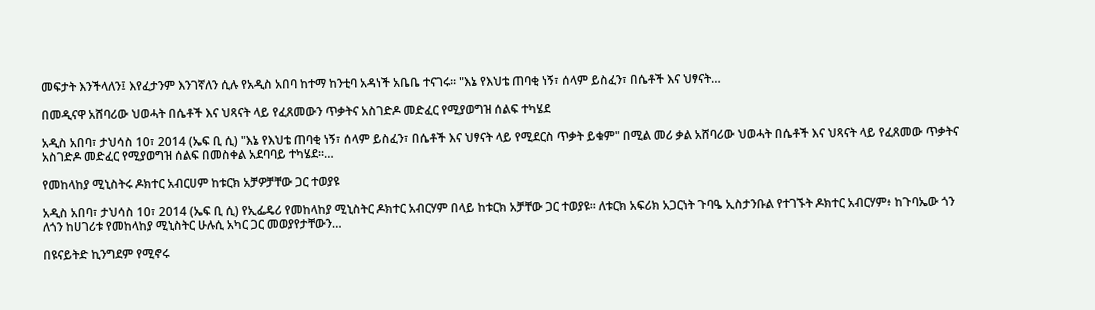መፍታት እንችላለን፤ እየፈታንም እንገኛለን ሲሉ የአዲስ አበባ ከተማ ከንቲባ አዳነች አቤቤ ተናገሩ፡፡ "እኔ የእህቴ ጠባቂ ነኝ፣ ሰላም ይስፈን፣ በሴቶች እና ህፃናት…

በመዲናዋ አሸባሪው ህወሓት በሴቶች እና ህጻናት ላይ የፈጸመውን ጥቃትና አስገድዶ መድፈር የሚያወግዝ ሰልፍ ተካሄደ

አዲስ አበባ፣ ታህሳስ 10፣ 2014 (ኤፍ ቢ ሲ) "እኔ የእህቴ ጠባቂ ነኝ፣ ሰላም ይስፈን፣ በሴቶች እና ህፃናት ላይ የሚደርስ ጥቃት ይቁም" በሚል መሪ ቃል አሸባሪው ህወሓት በሴቶች እና ህጻናት ላይ የፈጸመው ጥቃትና አስገድዶ መድፈር የሚያወግዝ ሰልፍ በመስቀል አደባባይ ተካሄደ።…

የመከላከያ ሚኒስትሩ ዶክተር አብርሀም ከቱርክ አቻዎቻቸው ጋር ተወያዩ

አዲስ አበባ፣ ታህሳስ 10፣ 2014 (ኤፍ ቢ ሲ) የኢፌዴሪ የመከላከያ ሚኒስትር ዶክተር አብርሃም በላይ ከቱርክ አቻቸው ጋር ተወያዩ። ለቱርክ አፍሪክ አጋርነት ጉባዔ ኢስታንቡል የተገኙት ዶክተር አብርሃም፥ ከጉባኤው ጎን ለጎን ከሀገሪቱ የመከላከያ ሚኒስትር ሁሉሲ አካር ጋር መወያየታቸውን…

በዩናይትድ ኪንግደም የሚኖሩ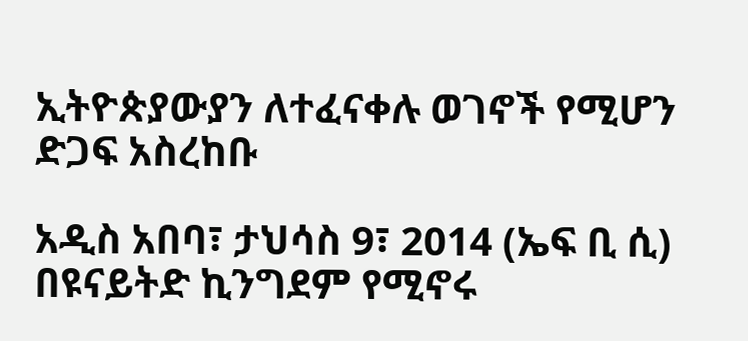ኢትዮጵያውያን ለተፈናቀሉ ወገኖች የሚሆን ድጋፍ አስረከቡ

አዲስ አበባ፣ ታህሳስ 9፣ 2014 (ኤፍ ቢ ሲ) በዩናይትድ ኪንግደም የሚኖሩ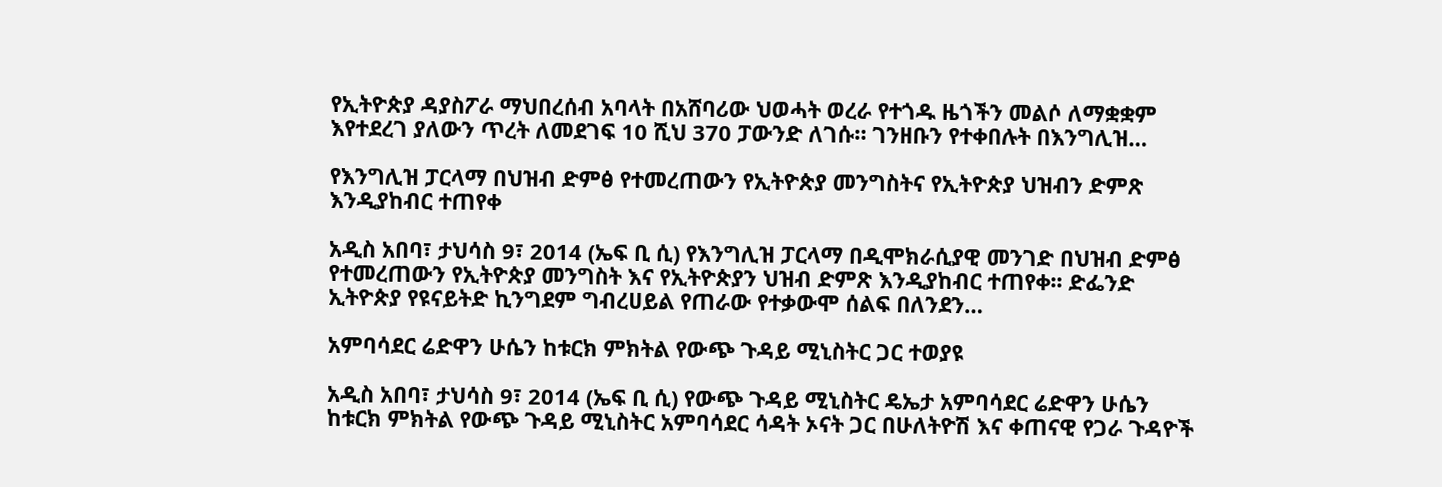የኢትዮጵያ ዳያስፖራ ማህበረሰብ አባላት በአሸባሪው ህወሓት ወረራ የተጎዱ ዜጎችን መልሶ ለማቋቋም እየተደረገ ያለውን ጥረት ለመደገፍ 10 ሺህ 370 ፓውንድ ለገሱ። ገንዘቡን የተቀበሉት በእንግሊዝ…

የእንግሊዝ ፓርላማ በህዝብ ድምፅ የተመረጠውን የኢትዮጵያ መንግስትና የኢትዮጵያ ህዝብን ድምጽ እንዲያከብር ተጠየቀ

አዲስ አበባ፣ ታህሳስ 9፣ 2014 (ኤፍ ቢ ሲ) የእንግሊዝ ፓርላማ በዲሞክራሲያዊ መንገድ በህዝብ ድምፅ የተመረጠውን የኢትዮጵያ መንግስት እና የኢትዮጵያን ህዝብ ድምጽ እንዲያከብር ተጠየቀ፡፡ ድፌንድ ኢትዮጵያ የዩናይትድ ኪንግደም ግብረሀይል የጠራው የተቃውሞ ሰልፍ በለንደን…

አምባሳደር ሬድዋን ሁሴን ከቱርክ ምክትል የውጭ ጉዳይ ሚኒስትር ጋር ተወያዩ

አዲስ አበባ፣ ታህሳስ 9፣ 2014 (ኤፍ ቢ ሲ) የውጭ ጉዳይ ሚኒስትር ዴኤታ አምባሳደር ሬድዋን ሁሴን ከቱርክ ምክትል የውጭ ጉዳይ ሚኒስትር አምባሳደር ሳዳት ኦናት ጋር በሁለትዮሽ እና ቀጠናዊ የጋራ ጉዳዮች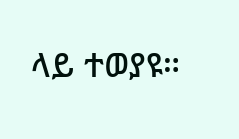ላይ ተወያዩ።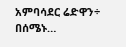አምባሳደር ሬድዋን÷ በሰሜኑ…